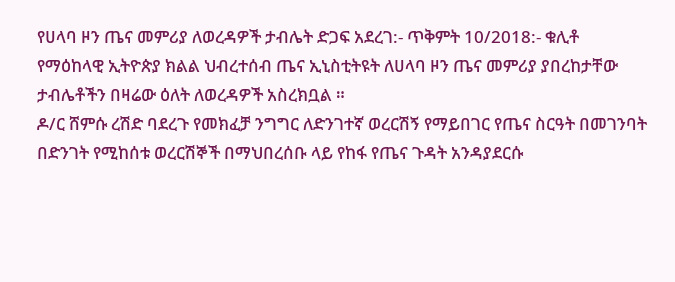የሀላባ ዞን ጤና መምሪያ ለወረዳዎች ታብሌት ድጋፍ አደረገ:- ጥቅምት 10/2018:- ቁሊቶ
የማዕከላዊ ኢትዮጵያ ክልል ህብረተሰብ ጤና ኢኒስቲትዩት ለሀላባ ዞን ጤና መምሪያ ያበረከታቸው ታብሌቶችን በዛሬው ዕለት ለወረዳዎች አስረክቧል ።
ዶ/ር ሸምሱ ረሽድ ባደረጉ የመክፈቻ ንግግር ለድንገተኛ ወረርሽኝ የማይበገር የጤና ስርዓት በመገንባት በድንገት የሚከሰቱ ወረርሽኞች በማህበረሰቡ ላይ የከፋ የጤና ጉዳት አንዳያደርሱ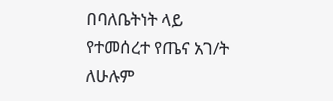በባለቤትነት ላይ የተመሰረተ የጤና አገ/ት ለሁሉም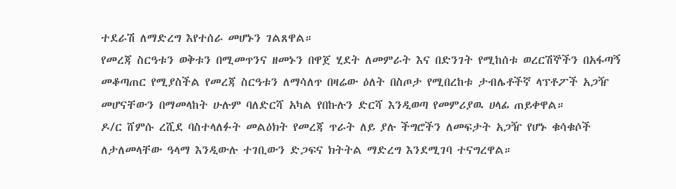ተደራሽ ለማድረግ እየተሰራ መሆኑን ገልጸዋል።
የመረጃ ስርዓቱን ወቅቱን በሚመጥንና ዘመኑን በዋጀ ሂደት ለመምራት እና በድንገት የሚከሰቱ ወረርሽኞችን በአፋጣኝ መቆጣጠር የሚያስችል የመረጃ ስርዓቱን ለማሳለጥ በዛሬው ዕለት በስጦታ የሚበረከቱ ታብሌቶችኛ ላፕቶፖች አጋዥ መሆናቸውን በማመላከት ሁሉም ባለድርሻ አካል የበኩሉን ድርሻ እንዲወጣ የመምሪያዉ ሀላፊ ጠይቀዋል።
ዶ/ር ሸምሱ ረሺደ ባስተላለፉት መልዕክት የመረጃ ጥራት ለይ ያሉ ችግሮችን ለመፍታት አጋዥ የሆኑ ቁሳቁሶች ለታለመላቸው ዓላማ እንዲውሉ ተገቢውን ድጋፍና ክትትል ማድረግ እንደሚገባ ተናግረዋል።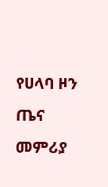የሀላባ ዞን ጤና መምሪያ